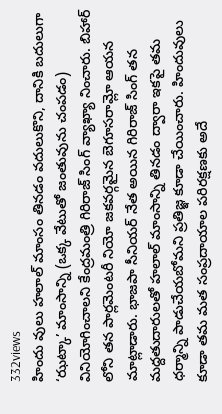332views
హిందు వులు హలాల్ మాంసం తినడం వదులుకొని, దానికి బదులుగా ‘ఝట్కా’ మాంసాన్ని (ఒక్క వేటుతో జంతువును చంపడం) వినియోగించాలని కేంద్రమంత్రి గిరిరాజ్ సింగ్ వ్యాఖ్యా నించారు. బిహార్ లోని తన పార్లమెంటరీ నియో జకవర్గమైన బెగూసరామ్లో ఆయన మాట్లాడారు. భాజపా సీనియర్ నేత అయిన గిరిరాజ్ సింగ్ తన మద్దతుదారులతో హలాల్ మాంసాన్ని తినడం ద్వారా ఇకపై తమ ధర్మాన్ని పాడుచేయబోమని ప్రతిజ్ఞ కూడా చేయించారు. హిందువులు కూడా తమ మత సంప్రదాయాల పరిరక్షణకు అదే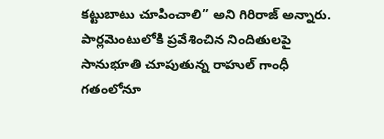కట్టుబాటు చూపించాలి” అని గిరిరాజ్ అన్నారు. పార్లమెంటులోకి ప్రవేశించిన నిందితులపై సానుభూతి చూపుతున్న రాహుల్ గాంధీ గతంలోనూ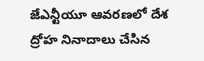జేఎన్టీయూ ఆవరణలో దేశ ద్రోహ నినాదాలు చేసిన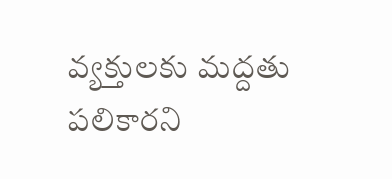వ్యక్తులకు మద్దతు పలికారని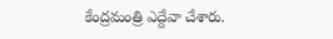కేంద్రమంత్రి ఎద్దేవా చేశారు.